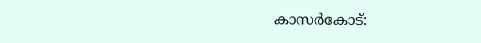കാസർകോട്: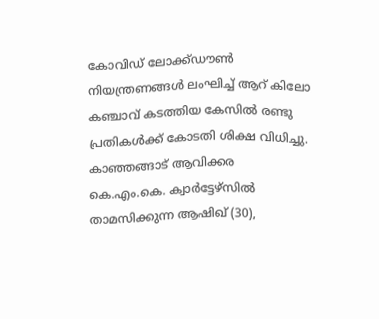കോവിഡ് ലോക്ക്ഡൗൺ നിയന്ത്രണങ്ങൾ ലംഘിച്ച് ആറ് കിലോ കഞ്ചാവ് കടത്തിയ കേസിൽ രണ്ടു പ്രതികൾക്ക് കോടതി ശിക്ഷ വിധിച്ചു. കാഞ്ഞങ്ങാട് ആവിക്കര കെ.എം.കെ. ക്വാർട്ടേഴ്സിൽ താമസിക്കുന്ന ആഷിഖ് (30),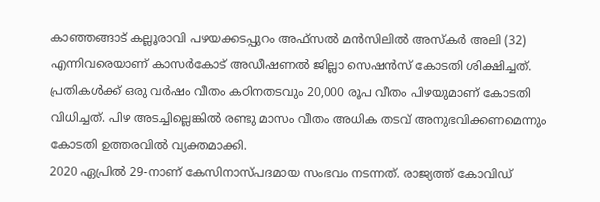കാഞ്ഞങ്ങാട് കല്ലൂരാവി പഴയക്കടപ്പുറം അഫ്സൽ മൻസിലിൽ അസ്കർ അലി (32) എന്നിവരെയാണ് കാസർകോട് അഡീഷണൽ ജില്ലാ സെഷൻസ് കോടതി ശിക്ഷിച്ചത്. പ്രതികൾക്ക് ഒരു വർഷം വീതം കഠിനതടവും 20,000 രൂപ വീതം പിഴയുമാണ് കോടതി വിധിച്ചത്. പിഴ അടച്ചില്ലെങ്കിൽ രണ്ടു മാസം വീതം അധിക തടവ് അനുഭവിക്കണമെന്നും കോടതി ഉത്തരവിൽ വ്യക്തമാക്കി.
2020 ഏപ്രിൽ 29-നാണ് കേസിനാസ്പദമായ സംഭവം നടന്നത്. രാജ്യത്ത് കോവിഡ്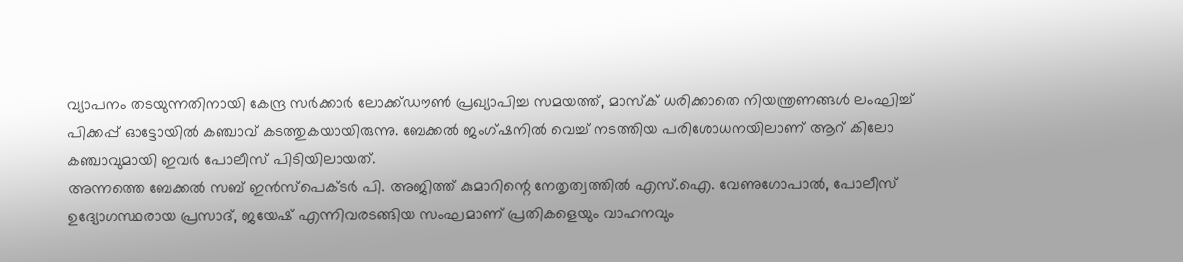വ്യാപനം തടയുന്നതിനായി കേന്ദ്ര സർക്കാർ ലോക്ക്ഡൗൺ പ്രഖ്യാപിച്ച സമയത്ത്, മാസ്ക് ധരിക്കാതെ നിയന്ത്രണങ്ങൾ ലംഘിച്ച് പിക്കപ്പ് ഓട്ടോയിൽ കഞ്ചാവ് കടത്തുകയായിരുന്നു. ബേക്കൽ ജംഗ്ഷനിൽ വെച്ച് നടത്തിയ പരിശോധനയിലാണ് ആറ് കിലോ കഞ്ചാവുമായി ഇവർ പോലീസ് പിടിയിലായത്.
അന്നത്തെ ബേക്കൽ സബ് ഇൻസ്പെക്ടർ പി. അജിത്ത് കുമാറിന്റെ നേതൃത്വത്തിൽ എസ്.ഐ. വേണുഗോപാൽ, പോലീസ് ഉദ്യോഗസ്ഥരായ പ്രസാദ്, ജയേഷ് എന്നിവരടങ്ങിയ സംഘമാണ് പ്രതികളെയും വാഹനവും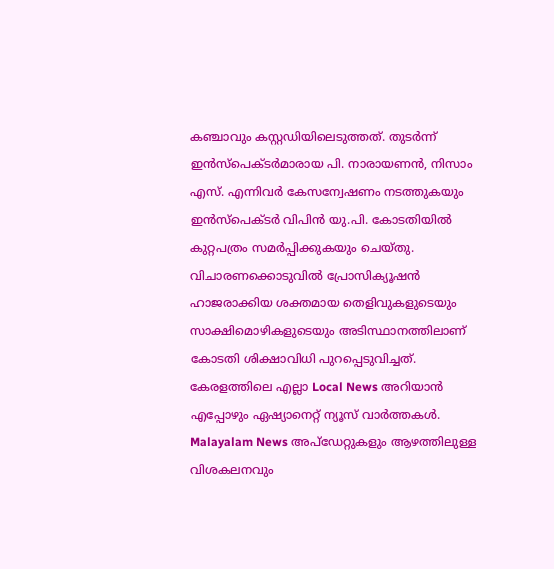കഞ്ചാവും കസ്റ്റഡിയിലെടുത്തത്. തുടർന്ന് ഇൻസ്പെക്ടർമാരായ പി. നാരായണൻ, നിസാം എസ്. എന്നിവർ കേസന്വേഷണം നടത്തുകയും ഇൻസ്പെക്ടർ വിപിൻ യു.പി. കോടതിയിൽ കുറ്റപത്രം സമർപ്പിക്കുകയും ചെയ്തു. വിചാരണക്കൊടുവിൽ പ്രോസിക്യൂഷൻ ഹാജരാക്കിയ ശക്തമായ തെളിവുകളുടെയും സാക്ഷിമൊഴികളുടെയും അടിസ്ഥാനത്തിലാണ് കോടതി ശിക്ഷാവിധി പുറപ്പെടുവിച്ചത്.
കേരളത്തിലെ എല്ലാ Local News അറിയാൻ എപ്പോഴും ഏഷ്യാനെറ്റ് ന്യൂസ് വാർത്തകൾ. Malayalam News അപ്ഡേറ്റുകളും ആഴത്തിലുള്ള വിശകലനവും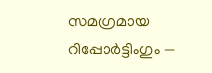സമഗ്രമായ റിപ്പോർട്ടിംഗും —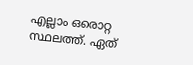എല്ലാം ഒരൊറ്റ സ്ഥലത്ത്. ഏത്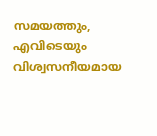സമയത്തും, എവിടെയും വിശ്വസനീയമായ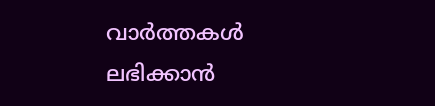വാർത്തകൾ ലഭിക്കാൻ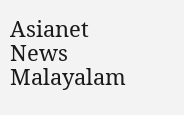Asianet News Malayalam